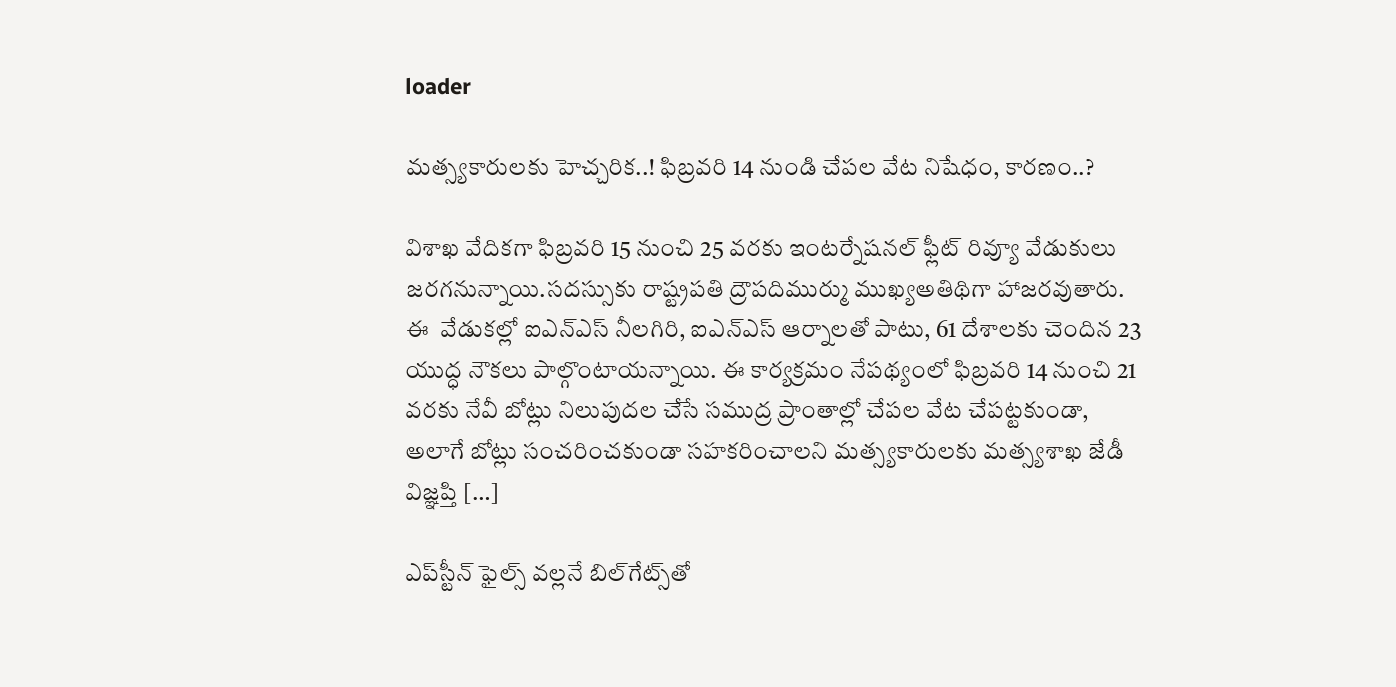loader

మత్స్యకారులకు హెచ్చరిక..! ఫిబ్రవరి 14 నుండి చేపల వేట నిషేధం, కారణం..?

విశాఖ వేదికగా ఫిబ్రవరి 15 నుంచి 25 వరకు ఇంటర్నేషనల్ ఫ్లీట్ రివ్యూ వేడుకులు జరగనున్నాయి.సదస్సుకు రాష్ట్రపతి ద్రౌపదిముర్ము ముఖ్యఅతిథిగా హాజరవుతారు. ఈ  వేడుకల్లో ఐఎన్ఎస్ నీలగిరి, ఐఎన్ఎస్ ఆర్నాలతో పాటు, 61 దేశాలకు చెందిన 23 యుద్ధ నౌకలు పాల్గొంటాయన్నాయి. ఈ కార్యక్రమం నేపథ్యంలో ఫిబ్రవరి 14 నుంచి 21 వరకు నేవీ బోట్లు నిలుపుదల చేసే సముద్ర ప్రాంతాల్లో చేపల వేట చేపట్టకుండా, అలాగే బోట్లు సంచరించకుండా సహకరించాలని మత్స్యకారులకు మత్స్యశాఖ జేడీ విజ్ఞప్తి […]

ఎప్‌స్టీన్ ఫైల్స్ వల్లనే బిల్‌గేట్స్‌తో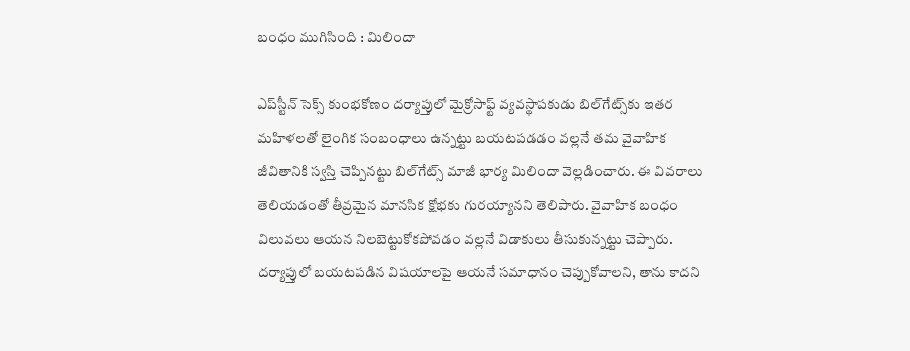బంధం ముగిసింది : మిలిందా

ఎప్‌స్టీన్ సెక్స్ కుంభకోణం దర్యాప్తులో మైక్రోసాఫ్ట్ వ్యవస్థాపకుడు బిల్‌గేట్స్‌కు ఇతర మహిళలతో లైంగిక సంబంధాలు ఉన్నట్టు బయటపడడం వల్లనే తమ వైవాహిక జీవితానికి స్వస్తి చెప్పినట్టు బిల్‌గేట్స్ మాజీ భార్య మిలిందా వెల్లడించారు. ఈ వివరాలు తెలియడంతో తీవ్రమైన మానసిక క్షోభకు గురయ్యానని తెలిపారు. వైవాహిక బంధం విలువలు ఆయన నిలబెట్టుకోకపోవడం వల్లనే విడాకులు తీసుకున్నట్టు చెప్పారు. దర్యాప్తులో బయటపడిన విషయాలపై ఆయనే సమాధానం చెప్పుకోవాలని, తాను కాదని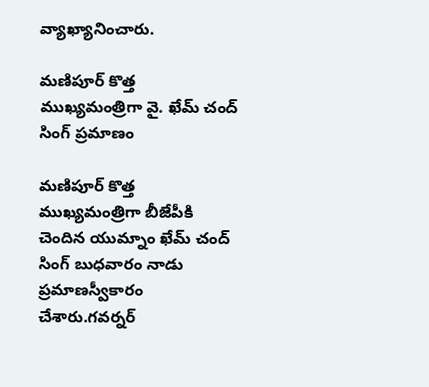వ్యాఖ్యానించారు.

మణిపూర్ కొత్త ముఖ్యమంత్రిగా వై. ఖేమ్ చంద్ సింగ్ ప్రమాణం

మణిపూర్ కొత్త ముఖ్యమంత్రిగా బీజేపీకి చెందిన యుమ్నాం ఖేమ్ చంద్ సింగ్ బుధవారం నాడు ప్రమాణస్వీకారం చేశారు.గవర్నర్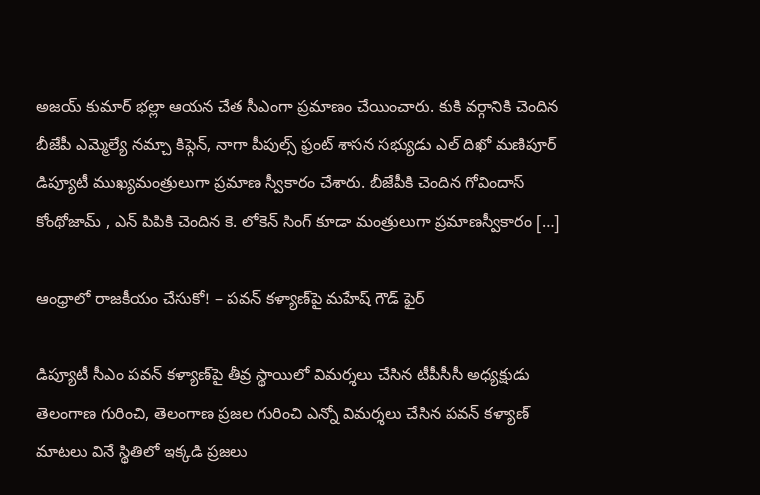అజయ్ కుమార్ భల్లా ఆయన చేత సీఎంగా ప్రమాణం చేయించారు. కుకి వర్గానికి చెందిన బీజేపీ ఎమ్మెల్యే నమ్చా కిఫ్గెన్, నాగా పీపుల్స్ ఫ్రంట్ శాసన సభ్యుడు ఎల్ దిఖో మణిపూర్ డిప్యూటీ ముఖ్యమంత్రులుగా ప్రమాణ స్వీకారం చేశారు. బీజేపీకి చెందిన గోవిందాస్ కోంథోజామ్ , ఎన్ పిపికి చెందిన కె. లోకెన్ సింగ్ కూడా మంత్రులుగా ప్రమాణస్వీకారం […]

ఆంధ్రాలో రాజకీయం చేసుకో! – పవన్ కళ్యాణ్‌పై మహేష్ గౌడ్ ఫైర్

డిప్యూటీ సీఎం పవన్ కళ్యాణ్‌పై తీవ్ర స్థాయిలో విమర్శలు చేసిన టీపీసీసీ అధ్యక్షుడు  తెలంగాణ గురించి, తెలంగాణ ప్రజల గురించి ఎన్నో విమర్శలు చేసిన పవన్ కళ్యాణ్ మాటలు వినే స్థితిలో ఇక్కడి ప్రజలు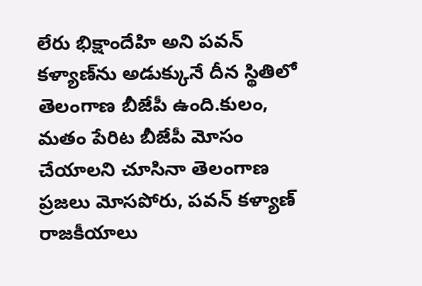లేరు భిక్షాందేహి అని పవన్ కళ్యాణ్‌ను అడుక్కునే దీన స్థితిలో తెలంగాణ బీజేపీ ఉంది.కులం, మతం పేరిట బీజేపీ మోసం చేయాలని చూసినా తెలంగాణ ప్రజలు మోసపోరు, పవన్ కళ్యాణ్ రాజకీయాలు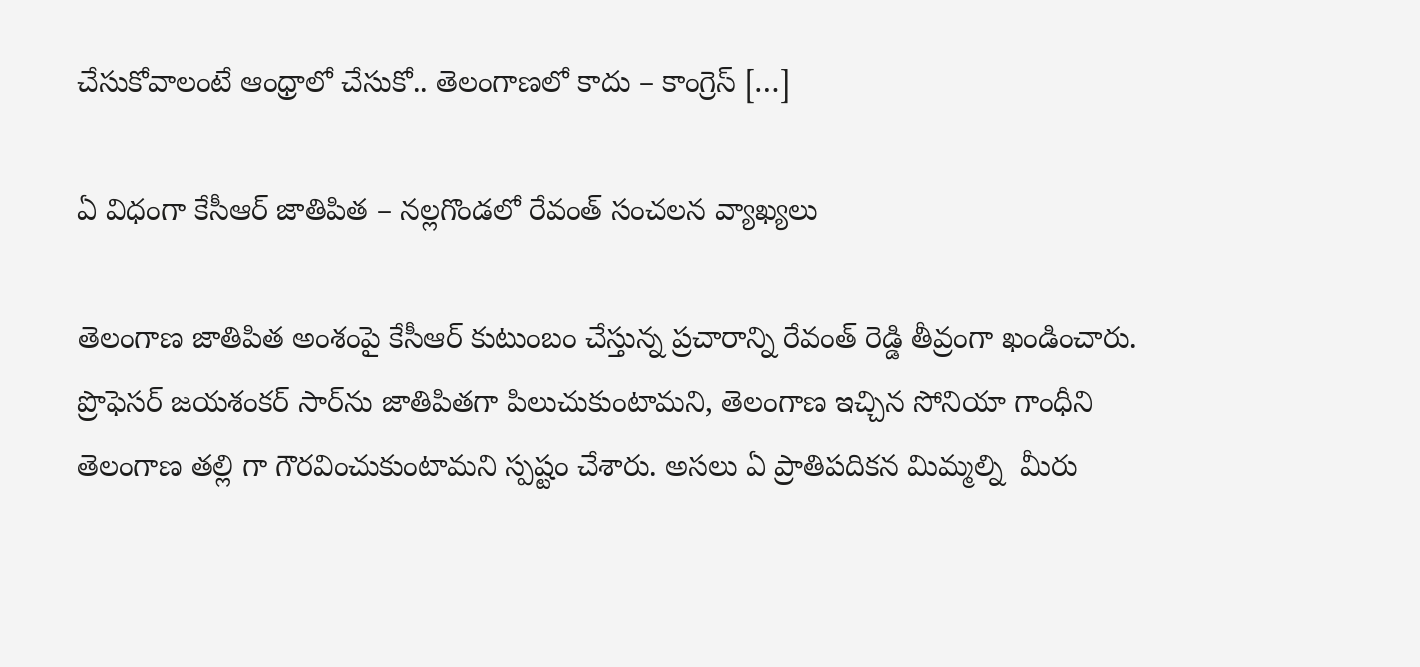చేసుకోవాలంటే ఆంధ్రాలో చేసుకో.. తెలంగాణలో కాదు – కాంగ్రెస్ […]

ఏ విధంగా కేసీఆర్ జాతిపిత – నల్లగొండలో రేవంత్ సంచలన వ్యాఖ్యలు

తెలంగాణ జాతిపిత అంశంపై కేసీఆర్ కుటుంబం చేస్తున్న ప్రచారాన్ని రేవంత్ రెడ్డి తీవ్రంగా ఖండించారు. ప్రొఫెసర్ జయశంకర్ సార్‌ను జాతిపితగా పిలుచుకుంటామని, తెలంగాణ ఇచ్చిన సోనియా గాంధీని  తెలంగాణ తల్లి గా గౌరవించుకుంటామని స్పష్టం చేశారు. అసలు ఏ ప్రాతిపదికన మిమ్మల్ని  మీరు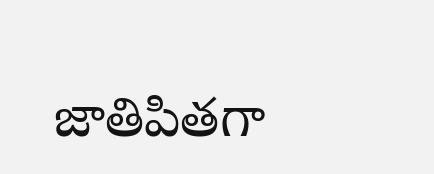జాతిపితగా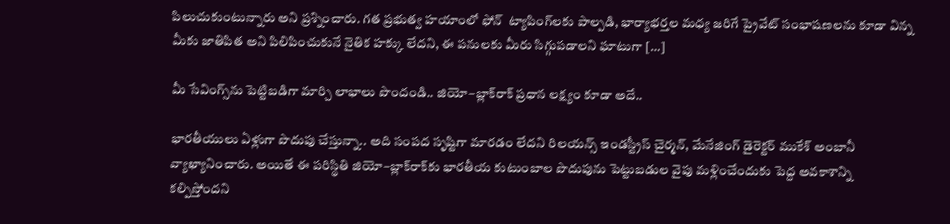పిలుచుకుంటున్నారు అని ప్రశ్నించారు. గత ప్రభుత్వ హయాంలో ఫోన్  ట్యాపింగ్‌లకు పాల్పడి, భార్యాభర్తల మధ్య జరిగే ప్రైవేట్ సంభాషణలను కూడా విన్న మీకు జాతిపిత అని పిలిపించుకునే నైతిక హక్కు లేదని, ఈ పనులకు మీరు సిగ్గుపడాలని ఘాటుగా […]

మీ సేవింగ్స్‌ను పెట్టిబడిగా మార్చి లాభాలు పొందండి.. జియో–బ్లాక్‌రాక్ ప్రధాన లక్ష్యం కూడా అదే..

భారతీయులు ఏళ్లుగా పొదుపు చేస్తున్నా.. అది సంపద సృష్టిగా మారడం లేదని రిలయన్స్ ఇండస్ట్రీస్ చైర్మన్, మేనేజింగ్ డైరెక్టర్ ముకేశ్ అంబానీ వ్యాఖ్యానించారు. అయితే ఈ పరిస్థితి జియో–బ్లాక్‌రాక్‌కు భారతీయ కుటుంబాల పొదుపును పెట్టుబడుల వైపు మళ్లించేందుకు పెద్ద అవకాశాన్ని కల్పిస్తోందని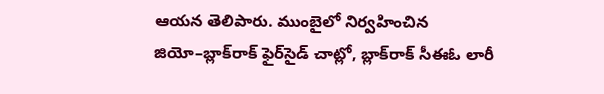ఆయన తెలిపారు. ముంబైలో నిర్వహించిన జియో–బ్లాక్‌రాక్ ఫైర్‌సైడ్ చాట్లో, బ్లాక్‌రాక్ సీఈఓ లారీ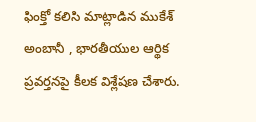ఫింక్తో కలిసి మాట్లాడిన ముకేశ్ అంబానీ , భారతీయుల ఆర్థిక ప్రవర్తనపై కీలక విశ్లేషణ చేశారు.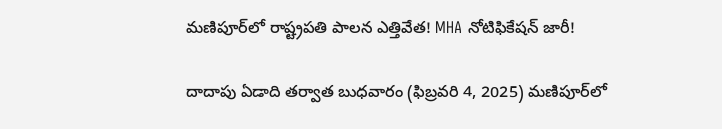మణిపూర్‌లో రాష్ట్రపతి పాలన ఎత్తివేత! MHA నోటిఫికేషన్ జారీ!

దాదాపు ఏడాది తర్వాత బుధవారం (ఫిబ్రవరి 4, 2025) మణిపూర్‌లో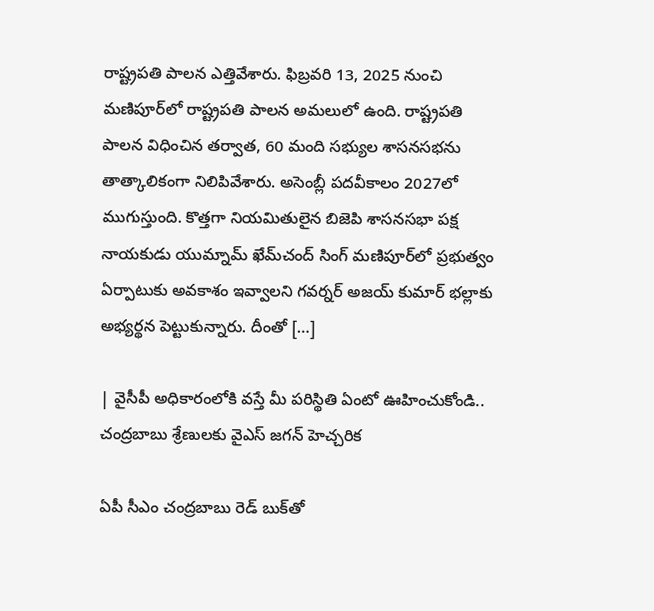రాష్ట్రపతి పాలన ఎత్తివేశారు. ఫిబ్రవరి 13, 2025 నుంచి మణిపూర్‌లో రాష్ట్రపతి పాలన అమలులో ఉంది. రాష్ట్రపతి పాలన విధించిన తర్వాత, 60 మంది సభ్యుల శాసనసభను తాత్కాలికంగా నిలిపివేశారు. అసెంబ్లీ పదవీకాలం 2027లో ముగుస్తుంది. కొత్తగా నియమితులైన బిజెపి శాసనసభా పక్ష నాయకుడు యుమ్నామ్ ఖేమ్‌చంద్ సింగ్ మణిపూర్‌లో ప్రభుత్వం ఏర్పాటుకు అవకాశం ఇవ్వాలని గవర్నర్ అజయ్ కుమార్ భల్లాకు అభ్యర్థన పెట్టుకున్నారు. దీంతో […]

| వైసీపీ అధికారంలోకి వస్తే మీ పరిస్థితి ఏంటో ఊహించుకోండి.. చంద్రబాబు శ్రేణులకు వైఎస్‌ జగన్‌ హెచ్చరిక

ఏపీ సీఎం చంద్రబాబు రెడ్ బుక్‌తో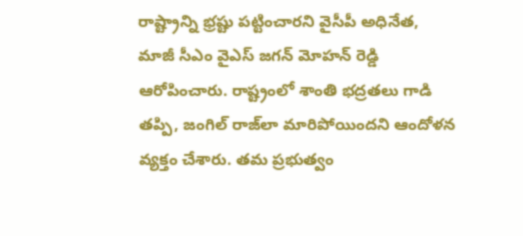రాష్ట్రాన్ని భ్రష్టు పట్టించారని వైసీపీ అధినేత, మాజీ సీఎం వైఎస్‌ జగన్‌ మోహన్‌ రెడ్డి ఆరోపించారు. రాష్ట్రంలో శాంతి భద్రతలు గాడి తప్పి, జంగిల్ రాజ్‌లా మారిపోయిందని ఆందోళన వ్యక్తం చేశారు. తమ ప్రభుత్వం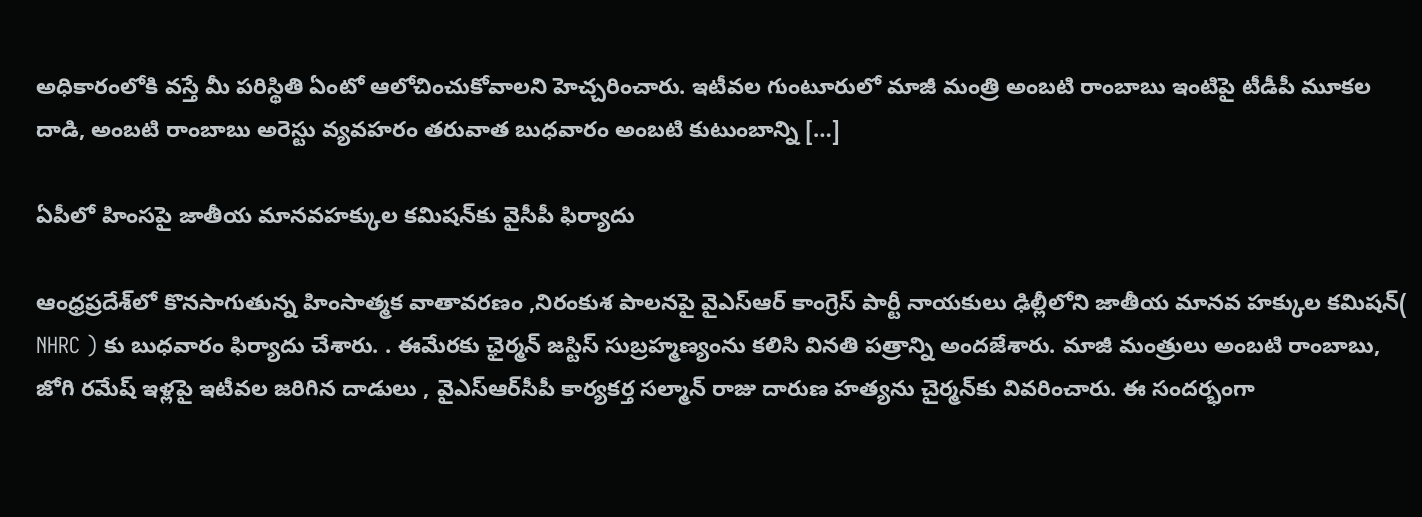అధికారంలోకి వస్తే మీ పరిస్థితి ఏంటో ఆలోచించుకోవాలని హెచ్చరించారు. ఇటీవల గుంటూరులో మాజీ మంత్రి అంబటి రాంబాబు ఇంటిపై టీడీపీ మూకల దాడి, అంబటి రాంబాబు అరెస్టు వ్యవహరం తరువాత బుధవారం అంబటి కుటుంబాన్ని […]

ఏపీలో హింసపై జాతీయ మానవహక్కుల కమిషన్‌కు వైసీపీ ఫిర్యాదు

ఆంధ్రప్రదేశ్‌లో కొనసాగుతున్న హింసాత్మక వాతావరణం ,నిరంకుశ పాలనపై వైఎస్ఆర్ కాంగ్రెస్ పార్టీ నాయకులు ఢిల్లీలోని జాతీయ మానవ హక్కుల కమిషన్‌( NHRC ) కు బుధవారం ఫిర్యాదు చేశారు. . ఈమేరకు ఛైర్మన్ జస్టిస్ సుబ్రహ్మణ్యంను కలిసి వినతి పత్రాన్ని అందజేశారు. మాజీ మంత్రులు అంబటి రాంబాబు, జోగి రమేష్ ఇళ్లపై ఇటీవల జరిగిన దాడులు , వైఎస్ఆర్‌సీపీ కార్యకర్త సల్మాన్ రాజు దారుణ హత్యను చైర్మన్‌కు వివరించారు. ఈ సందర్భంగా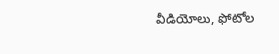వీడియోలు, ఫోటోల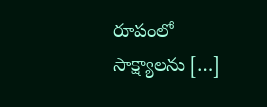రూపంలో సాక్ష్యాలను […]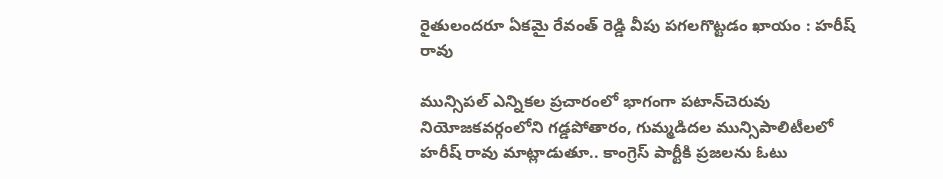రైతులందరూ ఏకమై రేవంత్ రెడ్డి వీపు పగలగొట్టడం ఖాయం : హరీష్‌ రావు

మున్సిపల్ ఎన్నికల ప్రచారంలో భాగంగా పటాన్‌చెరువు నియోజకవర్గంలోని గడ్డపోతారం, గుమ్మడిదల మున్సిపాలిటీలలో హరీష్ రావు మాట్లాడుతూ.. కాంగ్రెస్ పార్టీకి ప్రజలను ఓటు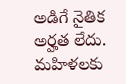అడిగే నైతిక అర్హత లేదు. మహిళలకు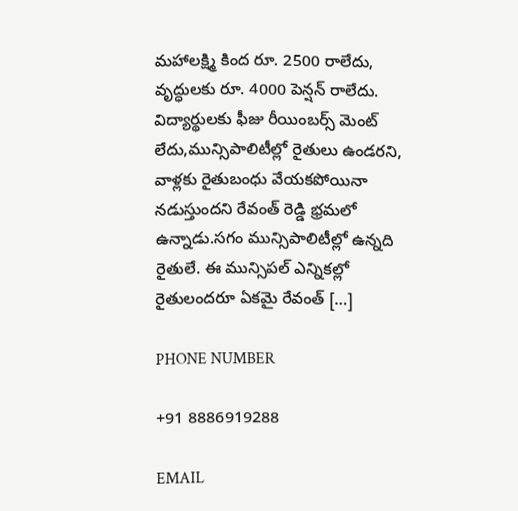మహాలక్ష్మి కింద రూ. 2500 రాలేదు, వృద్ధులకు రూ. 4000 పెన్షన్ రాలేదు. విద్యార్థులకు ఫీజు రీయింబర్స్ మెంట్ లేదు,మున్సిపాలిటీల్లో రైతులు ఉండరని, వాళ్లకు రైతుబంధు వేయకపోయినా నడుస్తుందని రేవంత్ రెడ్డి భ్రమలో ఉన్నాడు.సగం మున్సిపాలిటీల్లో ఉన్నది రైతులే. ఈ మున్సిపల్ ఎన్నికల్లో రైతులందరూ ఏకమై రేవంత్ […]

PHONE NUMBER

+91 8886919288

EMAIL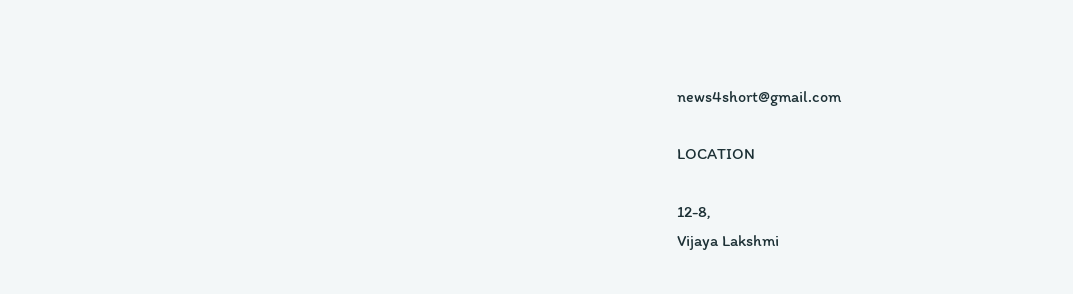news4short@gmail.com

LOCATION

12-8,
Vijaya Lakshmi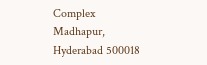Complex
Madhapur,
Hyderabad 500018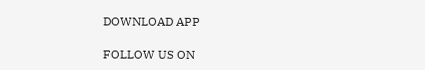DOWNLOAD APP

FOLLOW US ON